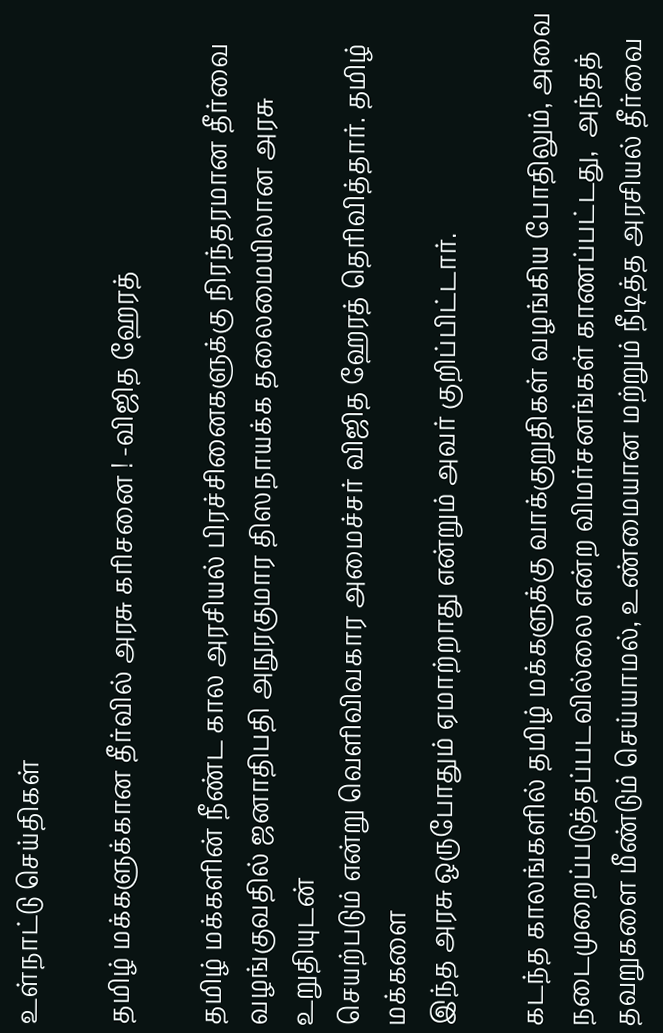உள்நாட்டு செய்திகள்

தமிழ் மக்களுக்கான தீர்வில் அரசு கரிசனை ! -விஜித ஹேரத்

தமிழ் மக்களின் நீண்ட கால அரசியல் பிரச்சினைகளுக்கு நிரந்தரமான தீர்வை
வழங்குவதில் ஜனாதிபதி அநுரகுமார திஸநாயக்க தலைமையிலான அரசு உறுதியுடன்
செயற்படும் என்று வெளிவிவகார அமைச்சர் விஜித ஹேரத் தெரிவித்தார். தமிழ் மக்களை
இந்த அரசு ஒருபோதும் ஏமாற்றாது என்றும் அவர் குறிப்பிட்டார்.

கடந்த காலங்களில் தமிழ் மக்களுக்கு வாக்குறுதிகள் வழங்கிய போதிலும், அவை நடைமுறைப்படுத்தப்படவில்லை என்ற விமர்சனங்கள் காணப்பட்டது,  அந்தத் தவறுகளை மீண்டும் செய்யாமல், உண்மையான மற்றும் நீடித்த அரசியல் தீர்வை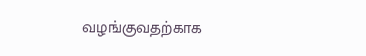வழங்குவதற்காக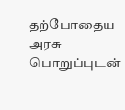தற்போதைய அரசு பொறுப்புடன்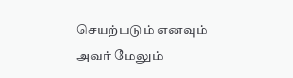செயற்படும் எனவும் அவர் மேலும்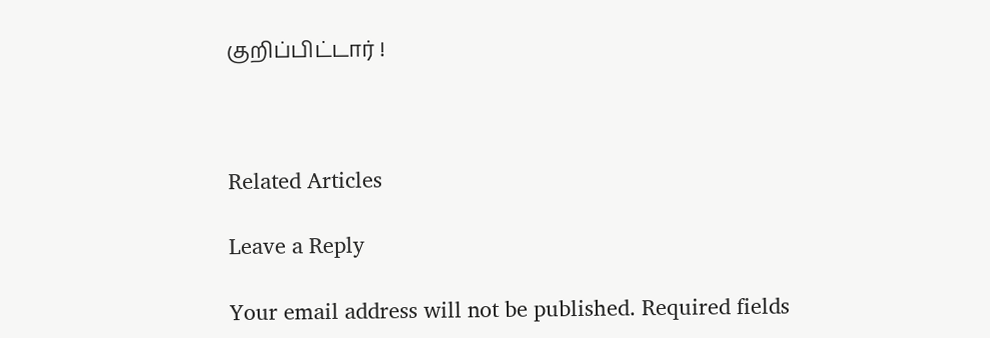குறிப்பிட்டார் !



Related Articles

Leave a Reply

Your email address will not be published. Required fields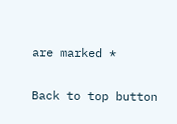are marked *

Back to top button